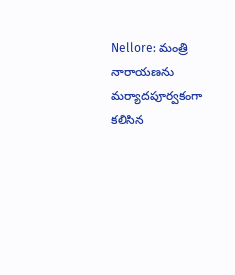Nellore: మంత్రి నారాయణను మర్యాదపూర్వకంగా కలిసిన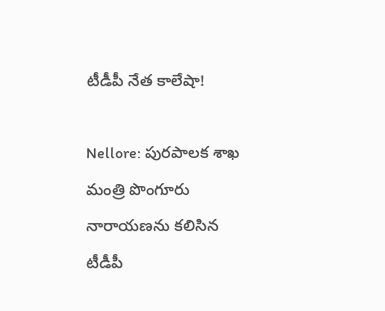టీడీపీ నేత కాలేషా!

Nellore: పురపాలక శాఖ మంత్రి పొంగూరు నారాయణను కలిసిన టీడీపీ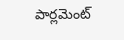పార్లమెంట్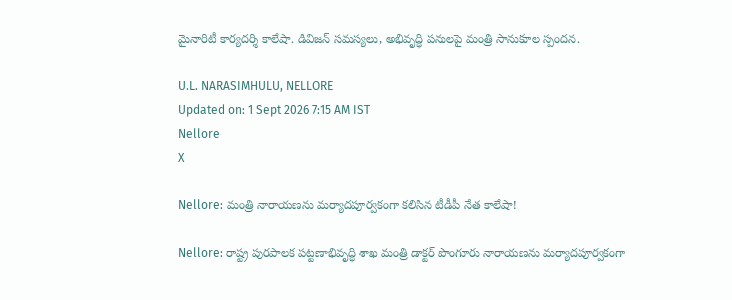మైనారిటీ కార్యదర్శి కాలేషా. డివిజన్ సమస్యలు, అభివృద్ధి పనులపై మంత్రి సానుకూల స్పందన.

U.L. NARASIMHULU, NELLORE
Updated on: 1 Sept 2026 7:15 AM IST
Nellore
X

Nellore: మంత్రి నారాయణను మర్యాదపూర్వకంగా కలిసిన టీడీపీ నేత కాలేషా!

Nellore: రాష్ట్ర పురపాలక పట్టణాభివృద్ధి శాఖ మంత్రి డాక్టర్ పొంగూరు నారాయణను మర్యాదపూర్వకంగా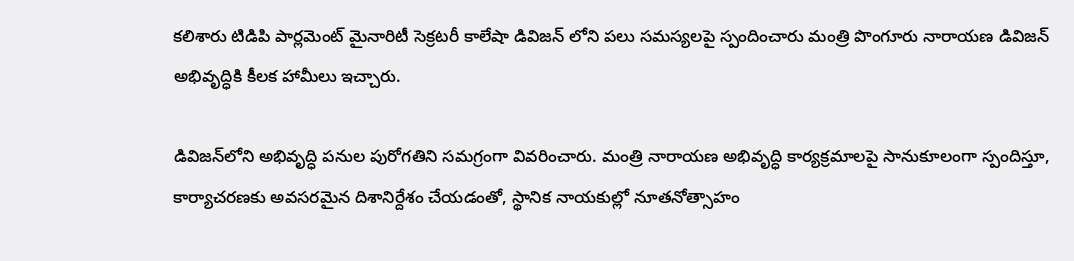కలిశారు టిడిపి పార్లమెంట్ మైనారిటీ సెక్రటరీ కాలేషా డివిజన్ లోని పలు సమస్యలపై స్పందించారు మంత్రి పొంగూరు నారాయణ డివిజన్ అభివృద్ధికి కీలక హామీలు ఇచ్చారు.

డివిజన్‌లోని అభివృద్ధి పనుల పురోగతిని సమగ్రంగా వివరించారు. మంత్రి నారాయణ అభివృద్ధి కార్యక్రమాలపై సానుకూలంగా స్పందిస్తూ, కార్యాచరణకు అవసరమైన దిశానిర్దేశం చేయడంతో, స్థానిక నాయకుల్లో నూతనోత్సాహం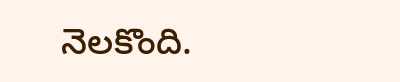నెలకొంది.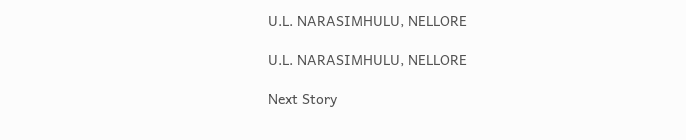U.L. NARASIMHULU, NELLORE

U.L. NARASIMHULU, NELLORE

Next Story